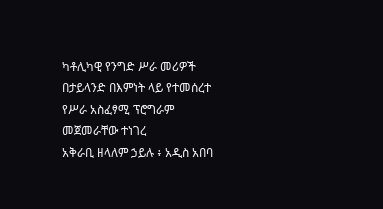ካቶሊካዊ የንግድ ሥራ መሪዎች በታይላንድ በእምነት ላይ የተመሰረተ የሥራ አስፈፃሚ ፕሮግራም መጀመራቸው ተነገረ
አቅራቢ ዘላለም ኃይሉ ፥ አዲስ አበባ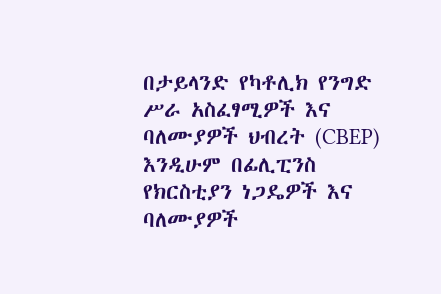በታይላንድ የካቶሊክ የንግድ ሥራ አስፈፃሚዎች እና ባለሙያዎች ህብረት (CBEP) እንዲሁም በፊሊፒንስ የክርስቲያን ነጋዴዎች እና ባለሙያዎች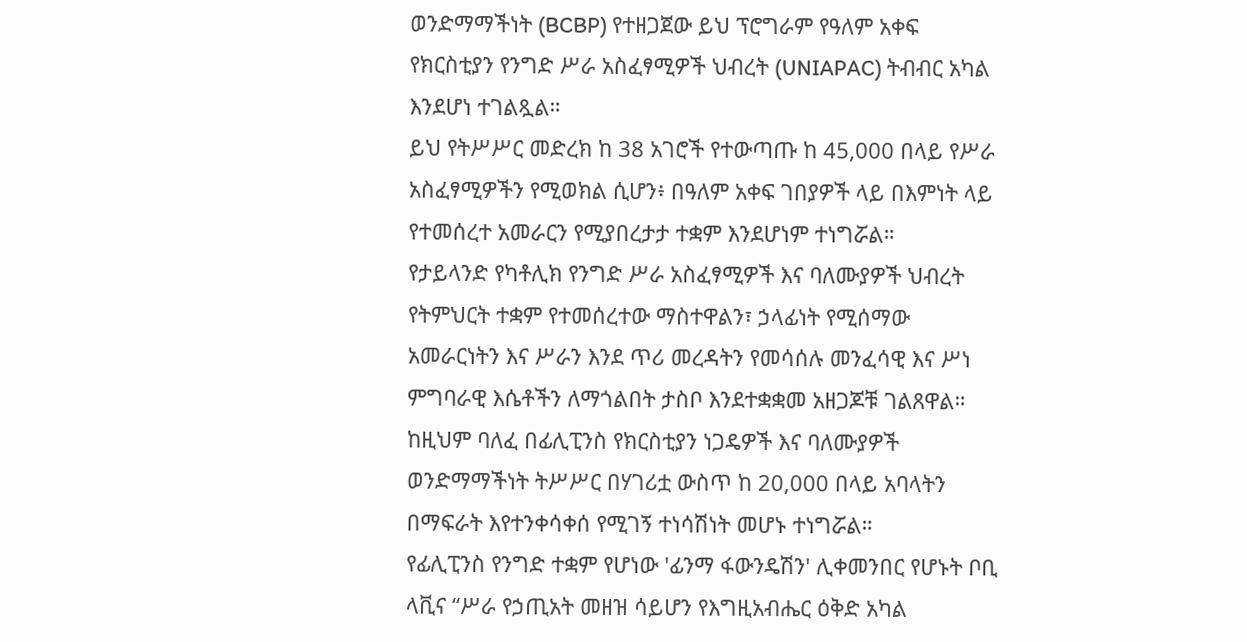ወንድማማችነት (BCBP) የተዘጋጀው ይህ ፕሮግራም የዓለም አቀፍ የክርስቲያን የንግድ ሥራ አስፈፃሚዎች ህብረት (UNIAPAC) ትብብር አካል እንደሆነ ተገልጿል።
ይህ የትሥሥር መድረክ ከ 38 አገሮች የተውጣጡ ከ 45,000 በላይ የሥራ አስፈፃሚዎችን የሚወክል ሲሆን፥ በዓለም አቀፍ ገበያዎች ላይ በእምነት ላይ የተመሰረተ አመራርን የሚያበረታታ ተቋም እንደሆነም ተነግሯል።
የታይላንድ የካቶሊክ የንግድ ሥራ አስፈፃሚዎች እና ባለሙያዎች ህብረት የትምህርት ተቋም የተመሰረተው ማስተዋልን፣ ኃላፊነት የሚሰማው አመራርነትን እና ሥራን እንደ ጥሪ መረዳትን የመሳሰሉ መንፈሳዊ እና ሥነ ምግባራዊ እሴቶችን ለማጎልበት ታስቦ እንደተቋቋመ አዘጋጆቹ ገልጸዋል።
ከዚህም ባለፈ በፊሊፒንስ የክርስቲያን ነጋዴዎች እና ባለሙያዎች ወንድማማችነት ትሥሥር በሃገሪቷ ውስጥ ከ 20,000 በላይ አባላትን በማፍራት እየተንቀሳቀሰ የሚገኝ ተነሳሽነት መሆኑ ተነግሯል።
የፊሊፒንስ የንግድ ተቋም የሆነው 'ፊንማ ፋውንዴሽን' ሊቀመንበር የሆኑት ቦቢ ላቪና “ሥራ የኃጢአት መዘዝ ሳይሆን የእግዚአብሔር ዕቅድ አካል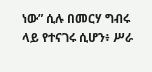ነው” ሲሉ በመርሃ ግብሩ ላይ የተናገሩ ሲሆን፥ ሥራ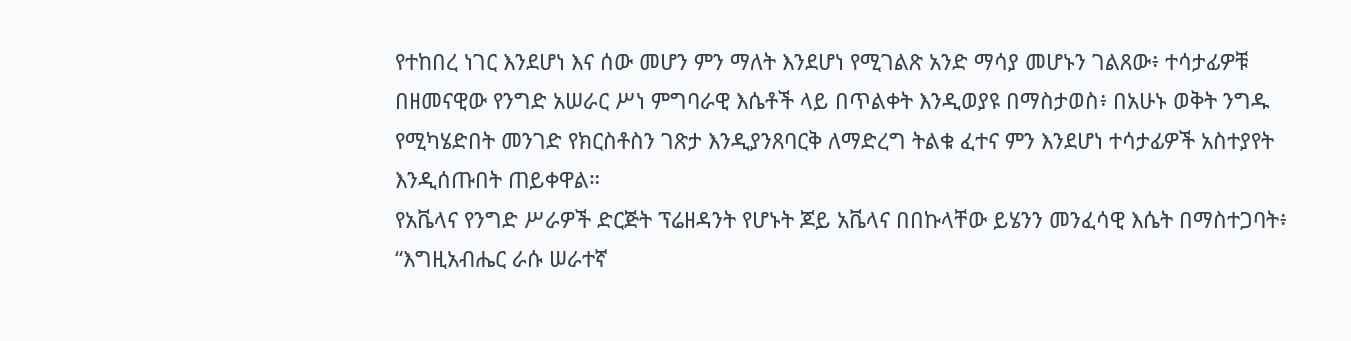የተከበረ ነገር እንደሆነ እና ሰው መሆን ምን ማለት እንደሆነ የሚገልጽ አንድ ማሳያ መሆኑን ገልጸው፥ ተሳታፊዎቹ በዘመናዊው የንግድ አሠራር ሥነ ምግባራዊ እሴቶች ላይ በጥልቀት እንዲወያዩ በማስታወስ፥ በአሁኑ ወቅት ንግዱ የሚካሄድበት መንገድ የክርስቶስን ገጽታ እንዲያንጸባርቅ ለማድረግ ትልቁ ፈተና ምን እንደሆነ ተሳታፊዎች አስተያየት እንዲሰጡበት ጠይቀዋል።
የአቬላና የንግድ ሥራዎች ድርጅት ፕሬዘዳንት የሆኑት ጆይ አቬላና በበኩላቸው ይሄንን መንፈሳዊ እሴት በማስተጋባት፥ “እግዚአብሔር ራሱ ሠራተኛ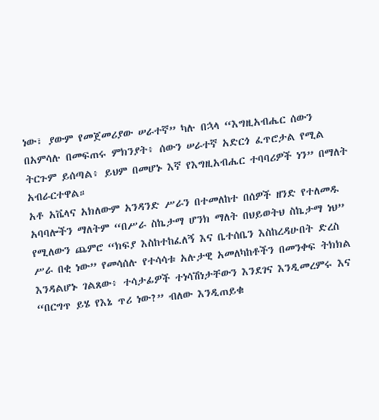ነው፣ ያውም የመጀመሪያው ሠራተኛ” ካሉ በኋላ “እግዚአብሔር ሰውን በአምሳሉ በመፍጠሩ ምክንያት፥ ሰውን ሠራተኛ አድርጎ ፈጥሮታል የሚል ትርጉም ይሰጣል፥ ይህም በመሆኑ እኛ የእግዚአብሔር ተባባሪዎች ነን” በማለት አብራርተዋል።
አቶ አቬላና አክለውም አንዳንድ ሥራን በተመለከተ በሰዎች ዘንድ የተለመዱ አባባሎችን ማለትም “በሥራ ስኬታማ ሆንክ ማለት በህይወትህ ስኬታማ ነህ” የሚለውን ጨምሮ “ክፍያ እስከተከፈለኝ እና ቤተሰቤን እስከረዳሁበት ድረስ ሥራ በቂ ነው” የመሳሰሉ የተሳሳቱ አሉታዊ አመለካከቶችን በመንቀፍ ትክክል እንዳልሆኑ ገልጸው፥ ተሳታፊዎች ተነሳሽነታቸውን እንደገና እንዲመረምሩ እና “በርግጥ ይሄ የእኔ ጥሪ ነው?” ብለው እንዲጠይቁ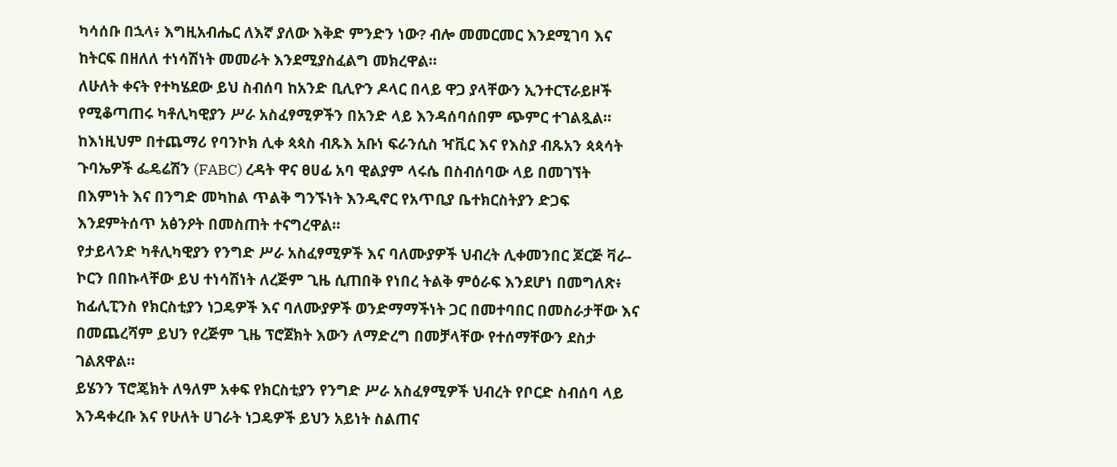ካሳሰቡ በኋላ፥ እግዚአብሔር ለእኛ ያለው እቅድ ምንድን ነው? ብሎ መመርመር እንደሚገባ እና ከትርፍ በዘለለ ተነሳሽነት መመራት እንደሚያስፈልግ መክረዋል።
ለሁለት ቀናት የተካሄደው ይህ ስብሰባ ከአንድ ቢሊዮን ዶላር በላይ ዋጋ ያላቸውን ኢንተርፕራይዞች የሚቆጣጠሩ ካቶሊካዊያን ሥራ አስፈፃሚዎችን በአንድ ላይ እንዳሰባሰበም ጭምር ተገልጿል።
ከእነዚህም በተጨማሪ የባንኮክ ሊቀ ጳጳስ ብጹእ አቡነ ፍራንሲስ ዣቪር እና የእስያ ብጹአን ጳጳሳት ጉባኤዎች ፌዴሬሽን (FABC) ረዳት ዋና ፀሀፊ አባ ዊልያም ላሩሴ በስብሰባው ላይ በመገኘት በእምነት እና በንግድ መካከል ጥልቅ ግንኙነት እንዲኖር የአጥቢያ ቤተክርስትያን ድጋፍ እንደምትሰጥ አፅንዖት በመስጠት ተናግረዋል።
የታይላንድ ካቶሊካዊያን የንግድ ሥራ አስፈፃሚዎች እና ባለሙያዎች ህብረት ሊቀመንበር ጆርጅ ቫራ-ኮርን በበኩላቸው ይህ ተነሳሽነት ለረጅም ጊዜ ሲጠበቅ የነበረ ትልቅ ምዕራፍ እንደሆነ በመግለጽ፥ ከፊሊፒንስ የክርስቲያን ነጋዴዎች እና ባለሙያዎች ወንድማማችነት ጋር በመተባበር በመስራታቸው እና በመጨረሻም ይህን የረጅም ጊዜ ፕሮጀክት እውን ለማድረግ በመቻላቸው የተሰማቸውን ደስታ ገልጸዋል።
ይሄንን ፕሮጄክት ለዓለም አቀፍ የክርስቲያን የንግድ ሥራ አስፈፃሚዎች ህብረት የቦርድ ስብሰባ ላይ እንዳቀረቡ እና የሁለት ሀገራት ነጋዴዎች ይህን አይነት ስልጠና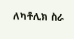ለካቶሊክ ስራ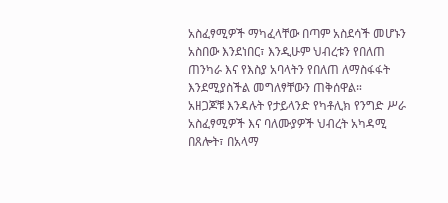አስፈፃሚዎች ማካፈላቸው በጣም አስደሳች መሆኑን አስበው እንደነበር፣ እንዲሁም ህብረቱን የበለጠ ጠንካራ እና የእስያ አባላትን የበለጠ ለማስፋፋት እንደሚያስችል መግለፃቸውን ጠቅሰዋል።
አዘጋጆቹ እንዳሉት የታይላንድ የካቶሊክ የንግድ ሥራ አስፈፃሚዎች እና ባለሙያዎች ህብረት አካዳሚ በጸሎት፣ በአላማ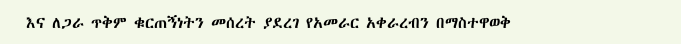እና ለጋራ ጥቅም ቁርጠኝነትን መሰረት ያደረገ የአመራር አቀራረብን በማስተዋወቅ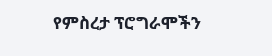የምስረታ ፕሮግራሞችን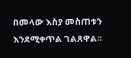በመላው እስያ መስጠቱን እንደሚቀጥል ገልጸዋል።